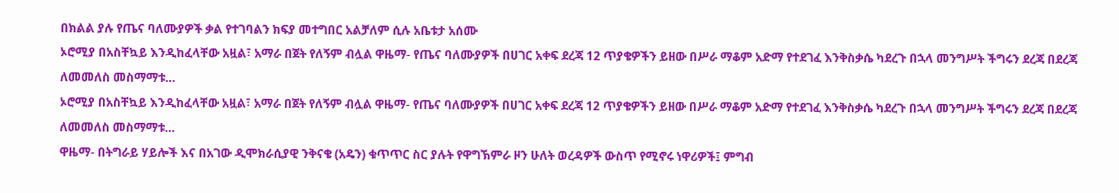በክልል ያሉ የጤና ባለሙያዎች ቃል የተገባልን ክፍያ መተግበር አልቻለም ሲሉ አቤቱታ አሰሙ
ኦሮሚያ በአስቸኳይ እንዲከፈላቸው አዟል፣ አማራ በጀት የለኝም ብሏል ዋዜማ- የጤና ባለሙያዎች በሀገር አቀፍ ደረጃ 12 ጥያቄዎችን ይዘው በሥራ ማቆም አድማ የተደገፈ እንቅስቃሴ ካደረጉ በኋላ መንግሥት ችግሩን ደረጃ በደረጃ ለመመለስ መስማማቱ…
ኦሮሚያ በአስቸኳይ እንዲከፈላቸው አዟል፣ አማራ በጀት የለኝም ብሏል ዋዜማ- የጤና ባለሙያዎች በሀገር አቀፍ ደረጃ 12 ጥያቄዎችን ይዘው በሥራ ማቆም አድማ የተደገፈ እንቅስቃሴ ካደረጉ በኋላ መንግሥት ችግሩን ደረጃ በደረጃ ለመመለስ መስማማቱ…
ዋዜማ- በትግራይ ሃይሎች እና በአገው ዲሞክራሲያዊ ንቅናቄ (አዴን) ቁጥጥር ስር ያሉት የዋግኽምራ ዞን ሁለት ወረዳዎች ውስጥ የሚኖሩ ነዋሪዎች፤ ምግብ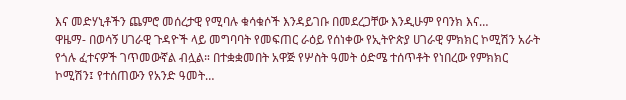እና መድሃኒቶችን ጨምሮ መሰረታዊ የሚባሉ ቁሳቁሶች እንዳይገቡ በመደረጋቸው እንዲሁም የባንክ እና…
ዋዜማ- በወሳኝ ሀገራዊ ጉዳዮች ላይ መግባባት የመፍጠር ራዕይ የሰነቀው የኢትዮጵያ ሀገራዊ ምክክር ኮሚሽን አራት የጎሉ ፈተናዎች ገጥመውኛል ብሏል። በተቋቋመበት አዋጅ የሦስት ዓመት ዕድሜ ተሰጥቶት የነበረው የምክክር ኮሚሽን፤ የተሰጠውን የአንድ ዓመት…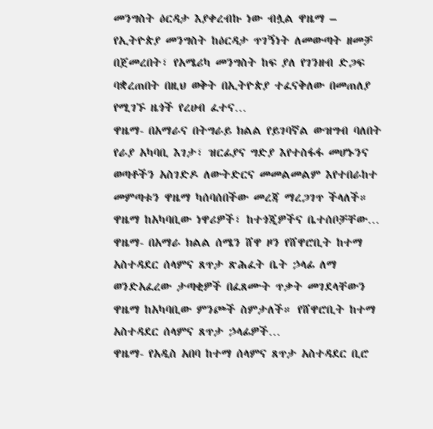መንግስት ዕርዳታ እያቀረብኩ ነው ብሏል ዋዜማ – የኢትዮጵያ መንግስት ከዕርዳታ ጥገኝነት ለመውጣት ዘመቻ በጀመረበት፣ የአሜሪካ መንግስት ከፍ ያለ የገንዘብ ድጋፍ ባቋረጠበት በዚህ ወቅት በኢትዮጵያ ተፈናቅለው በመጠለያ የሚገኙ ዜጎች የረሀብ ፈተና…
ዋዜማ- በአማራና በትግራይ ክልል የይገባኛል ውዝግብ ባለበት የራያ አካባቢ እገታ፣ ዝርፊያና ግድያ እየተስፋፋ መሆኑንና ወጣቶችን አስገድዶ ለውትድርና መመልመልም እየተበራከተ መምጣቱን ዋዜማ ካሰባሰበችው መረጃ ማረጋገጥ ችላለች። ዋዜማ ከአካባቢው ነዋሪዎች፣ ከተጎጂዎችና ቤተሰቦቻቸው…
ዋዜማ- በአማራ ክልል ሰሜን ሸዋ ዞን የሸዋሮቢት ከተማ አስተዳደር ሰላምና ጸጥታ ጽሕፈት ቤት ኃላፊ ለማ ወንድአፈረው ታጣቂዎች በፈጸሙት ጥቃት መገደላቸውን ዋዜማ ከአካባቢው ምንጮች ስምታለች። የሸዋሮቢት ከተማ አስተዳደር ሰላምና ጸጥታ ኃላፊዎች…
ዋዜማ- የአዲስ አበባ ከተማ ሰላምና ጸጥታ አስተዳደር ቢሮ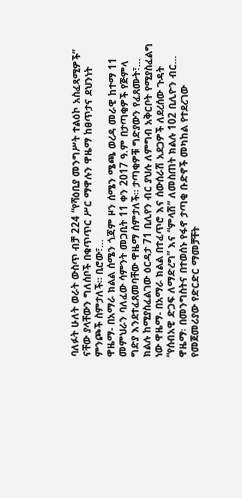ባለፉት ሁለት ወራት ውስጥ ብቻ 224 “የሻዕቢያ መንግሥት ተልዕኮ አስፈጻሚዎች” ናቸው ያላቸውን ግለሰቦች በቁጥጥር ሥር ማዋሉን ዋዜማ ከፀጥታና ደህንነት ምንጮች ስምታለች። ቢሮው፣…
ዋዜማ- በአማራ ክልል ሰሜን ጎጃም ዞን ሰሜን ሜጫ ወረዳ መራዊ ከተማ 11 መምህራን ባለፈው ሳምንት መጋቢት 11 ቀን 2017 ዓ.ም በታጣቂዎች የጅምላ ግድያ እንደተፈጸመባቸው ዋዜማ ሰምታለች። ታጣቂዎቹ ግድያውን የፈጸሙት፣…
ክልሉ ከሚያስፈልገው ዕርዳታ 71 ቢሊየን ብር ያህሉ ለምግብ አቅርቦት የሚያስፈልግ ነው ዋዜማ- በአማራ ክልል በተፈጥሮ እና ሰውሰራሽ አደጋዎች ለደረሰው ጉዳት “የሰብአዊ ድጋፍ ለማድረግ” እና “ምላሽ” ለመስጠት ክልሉ 102 ቢሊዮን ብር…
ዋዜማ፡ በመንግስትና በተወሰኑ የፋኖ ታጣቂ ቡድኖች መካከል የተደረገው የመጀመሪያው የድርድር ማመቻቸት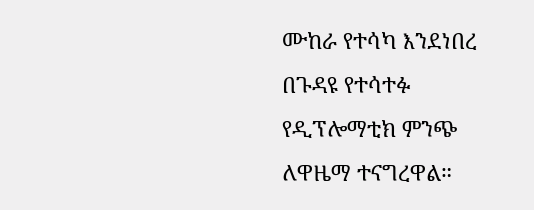ሙከራ የተሳካ እንደነበረ በጉዳዩ የተሳተፉ የዲፕሎማቲክ ምንጭ ለዋዜማ ተናግረዋል።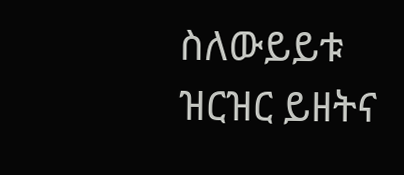ስለውይይቱ ዝርዝር ይዘትና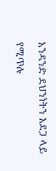አንዳንድ ደህንነትን አደጋ ላይ የሚጥሉ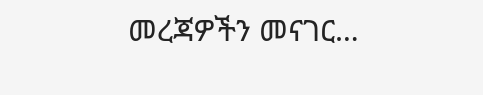መረጃዎችን መናገር…